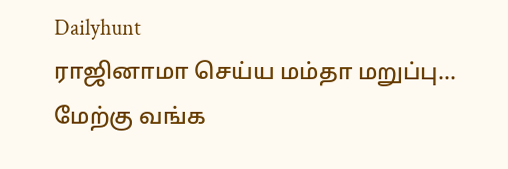Dailyhunt
ராஜினாமா செய்ய மம்தா மறுப்பு... மேற்கு வங்க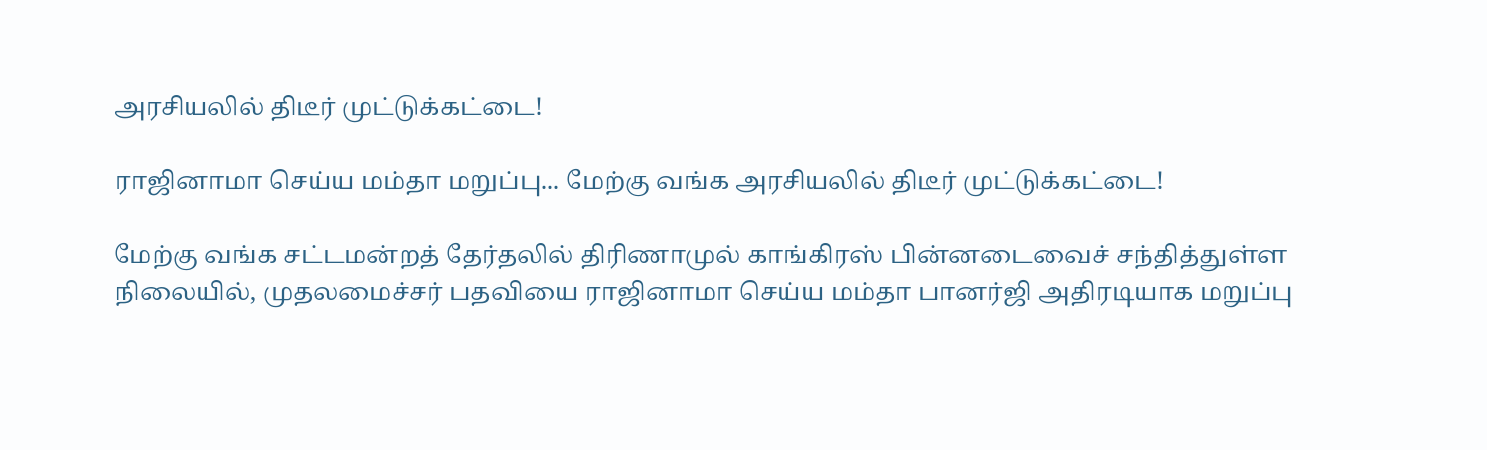அரசியலில் திடீர் முட்டுக்கட்டை!

ராஜினாமா செய்ய மம்தா மறுப்பு... மேற்கு வங்க அரசியலில் திடீர் முட்டுக்கட்டை!

மேற்கு வங்க சட்டமன்றத் தேர்தலில் திரிணாமுல் காங்கிரஸ் பின்னடைவைச் சந்தித்துள்ள நிலையில், முதலமைச்சர் பதவியை ராஜினாமா செய்ய மம்தா பானர்ஜி அதிரடியாக மறுப்பு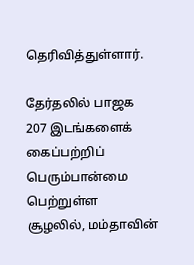தெரிவித்துள்ளார்.

தேர்தலில் பாஜக 207 இடங்களைக் கைப்பற்றிப் பெரும்பான்மை பெற்றுள்ள சூழலில், மம்தாவின்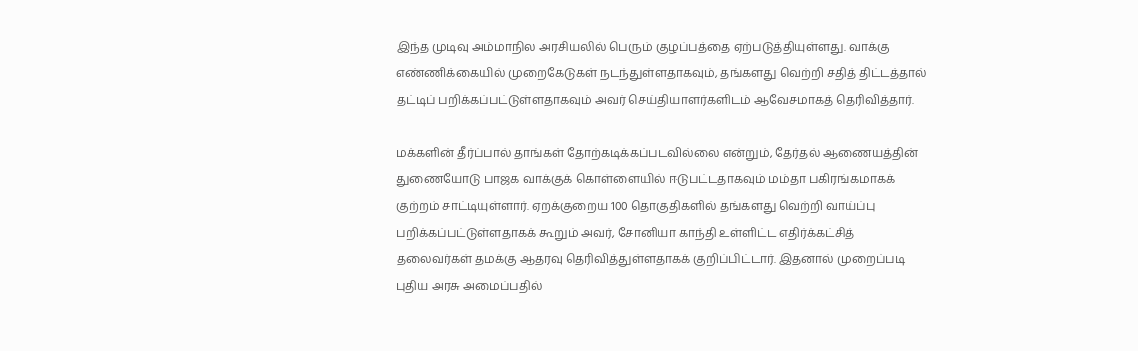இந்த முடிவு அம்மாநில அரசியலில் பெரும் குழப்பத்தை ஏற்படுத்தியுள்ளது. வாக்கு எண்ணிக்கையில் முறைகேடுகள் நடந்துள்ளதாகவும், தங்களது வெற்றி சதித் திட்டத்தால் தட்டிப் பறிக்கப்பட்டுள்ளதாகவும் அவர் செய்தியாளர்களிடம் ஆவேசமாகத் தெரிவித்தார்.

மக்களின் தீர்ப்பால் தாங்கள் தோற்கடிக்கப்படவில்லை என்றும், தேர்தல் ஆணையத்தின் துணையோடு பாஜக வாக்குக் கொள்ளையில் ஈடுபட்டதாகவும் மம்தா பகிரங்கமாகக் குற்றம் சாட்டியுள்ளார். ஏறக்குறைய 100 தொகுதிகளில் தங்களது வெற்றி வாய்ப்பு பறிக்கப்பட்டுள்ளதாகக் கூறும் அவர், சோனியா காந்தி உள்ளிட்ட எதிர்க்கட்சித் தலைவர்கள் தமக்கு ஆதரவு தெரிவித்துள்ளதாகக் குறிப்பிட்டார். இதனால் முறைப்படி புதிய அரசு அமைப்பதில்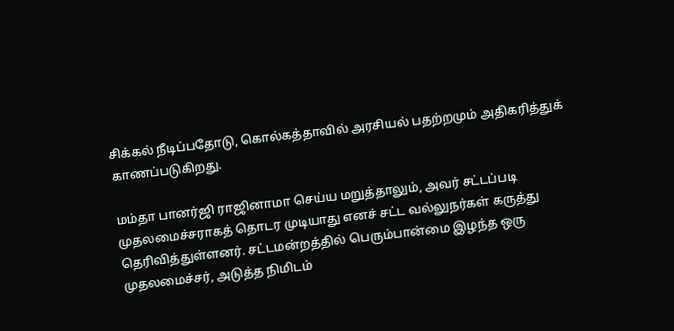சிக்கல் நீடிப்பதோடு, கொல்கத்தாவில் அரசியல் பதற்றமும் அதிகரித்துக் காணப்படுகிறது.

மம்தா பானர்ஜி ராஜினாமா செய்ய மறுத்தாலும், அவர் சட்டப்படி முதலமைச்சராகத் தொடர முடியாது எனச் சட்ட வல்லுநர்கள் கருத்து தெரிவித்துள்ளனர். சட்டமன்றத்தில் பெரும்பான்மை இழந்த ஒரு முதலமைச்சர், அடுத்த நிமிடம்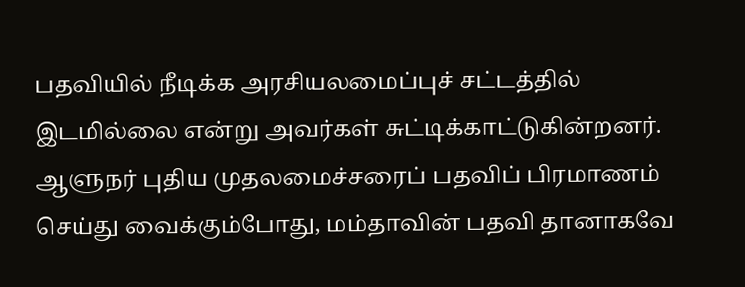பதவியில் நீடிக்க அரசியலமைப்புச் சட்டத்தில் இடமில்லை என்று அவர்கள் சுட்டிக்காட்டுகின்றனர். ஆளுநர் புதிய முதலமைச்சரைப் பதவிப் பிரமாணம் செய்து வைக்கும்போது, மம்தாவின் பதவி தானாகவே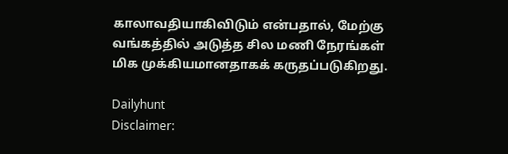காலாவதியாகிவிடும் என்பதால், மேற்கு வங்கத்தில் அடுத்த சில மணி நேரங்கள் மிக முக்கியமானதாகக் கருதப்படுகிறது.

Dailyhunt
Disclaimer: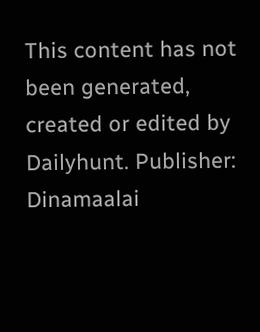This content has not been generated, created or edited by Dailyhunt. Publisher: Dinamaalai